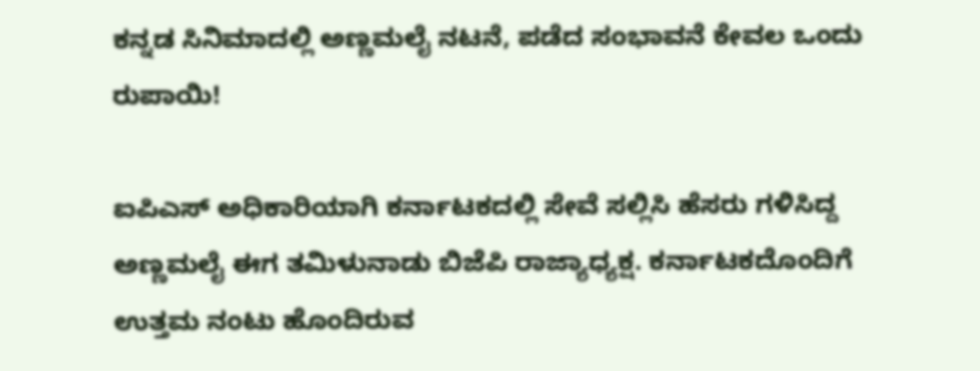ಕನ್ನಡ ಸಿನಿಮಾದಲ್ಲಿ ಅಣ್ಣಮಲೈ ನಟನೆ, ಪಡೆದ ಸಂಭಾವನೆ ಕೇವಲ ಒಂದು ರುಪಾಯಿ!

ಐಪಿಎಸ್ ಅಧಿಕಾರಿಯಾಗಿ ಕರ್ನಾಟಕದಲ್ಲಿ ಸೇವೆ ಸಲ್ಲಿಸಿ ಹೆಸರು ಗಳಿಸಿದ್ದ ಅಣ್ಣಮಲೈ ಈಗ ತಮಿಳುನಾಡು ಬಿಜೆಪಿ ರಾಜ್ಯಾಧ್ಯಕ್ಷ. ಕರ್ನಾಟಕದೊಂದಿಗೆ ಉತ್ತಮ ನಂಟು ಹೊಂದಿರುವ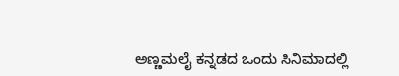ಅಣ್ಣಮಲೈ ಕನ್ನಡದ ಒಂದು ಸಿನಿಮಾದಲ್ಲಿ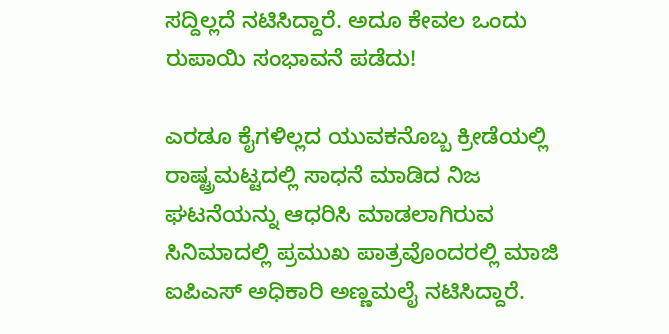ಸದ್ದಿಲ್ಲದೆ ನಟಿಸಿದ್ದಾರೆ. ಅದೂ ಕೇವಲ ಒಂದು ರುಪಾಯಿ ಸಂಭಾವನೆ ಪಡೆದು!

ಎರಡೂ ಕೈಗಳಿಲ್ಲದ ಯುವಕನೊಬ್ಬ ಕ್ರೀಡೆಯಲ್ಲಿ ರಾಷ್ಟ್ರಮಟ್ಟದಲ್ಲಿ ಸಾಧನೆ ಮಾಡಿದ ನಿಜ ಘಟನೆಯನ್ನು ಆಧರಿಸಿ ಮಾಡಲಾಗಿರುವ ಸಿನಿಮಾದಲ್ಲಿ ಪ್ರಮುಖ ಪಾತ್ರವೊಂದರಲ್ಲಿ ಮಾಜಿ ಐಪಿಎಸ್‌ ಅಧಿಕಾರಿ ಅಣ್ಣಮಲೈ ನಟಿಸಿದ್ದಾರೆ.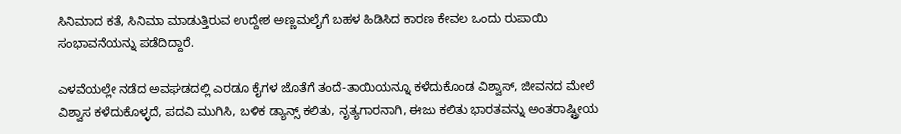ಸಿನಿಮಾದ ಕತೆ, ಸಿನಿಮಾ ಮಾಡುತ್ತಿರುವ ಉದ್ದೇಶ ಅಣ್ಣಮಲೈಗೆ ಬಹಳ ಹಿಡಿಸಿದ ಕಾರಣ ಕೇವಲ ಒಂದು ರುಪಾಯಿ ಸಂಭಾವನೆಯನ್ನು ಪಡೆದಿದ್ದಾರೆ.

ಎಳವೆಯಲ್ಲೇ ನಡೆದ ಅವಘಡದಲ್ಲಿ ಎರಡೂ ಕೈಗಳ ಜೊತೆಗೆ ತಂದೆ-ತಾಯಿಯನ್ನೂ ಕಳೆದುಕೊಂಡ ವಿಶ್ವಾಸ್, ಜೀವನದ ಮೇಲೆ ವಿಶ್ವಾಸ ಕಳೆದುಕೊಳ್ಳದೆ, ಪದವಿ ಮುಗಿಸಿ, ಬಳಿಕ ಡ್ಯಾನ್ಸ್ ಕಲಿತು, ನೃತ್ಯಗಾರನಾಗಿ, ಈಜು ಕಲಿತು ಭಾರತವನ್ನು ಅಂತರಾಷ್ಟ್ರೀಯ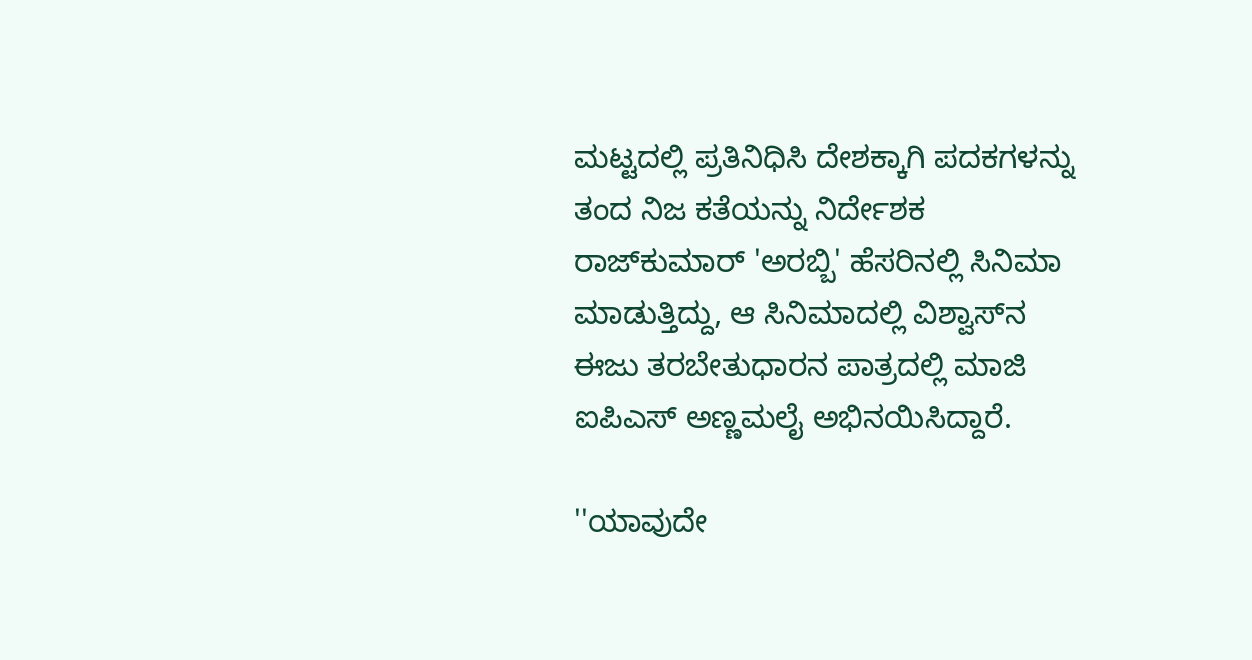ಮಟ್ಟದಲ್ಲಿ ಪ್ರತಿನಿಧಿಸಿ ದೇಶಕ್ಕಾಗಿ ಪದಕಗಳನ್ನು ತಂದ ನಿಜ ಕತೆಯನ್ನು ನಿರ್ದೇಶಕ ರಾಜ್‌ಕುಮಾರ್ 'ಅರಬ್ಬಿ' ಹೆಸರಿನಲ್ಲಿ ಸಿನಿಮಾ ಮಾಡುತ್ತಿದ್ದು, ಆ ಸಿನಿಮಾದಲ್ಲಿ ವಿಶ್ವಾಸ್‌ನ ಈಜು ತರಬೇತುಧಾರನ ಪಾತ್ರದಲ್ಲಿ ಮಾಜಿ ಐಪಿಎಸ್ ಅಣ್ಣಮಲೈ ಅಭಿನಯಿಸಿದ್ದಾರೆ.

''ಯಾವುದೇ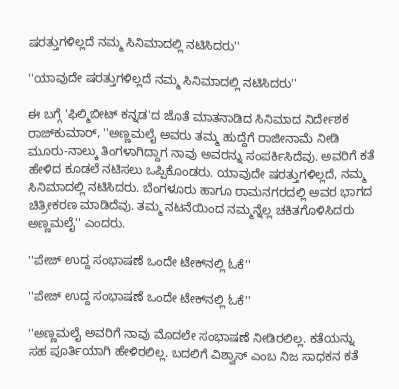ಷರತ್ತುಗಳಿಲ್ಲದೆ ನಮ್ಮ ಸಿನಿಮಾದಲ್ಲಿ ನಟಿಸಿದರು''

''ಯಾವುದೇ ಷರತ್ತುಗಳಿಲ್ಲದೆ ನಮ್ಮ ಸಿನಿಮಾದಲ್ಲಿ ನಟಿಸಿದರು''

ಈ ಬಗ್ಗೆ 'ಫಿಲ್ಮಿಬೀಟ್ ಕನ್ನಡ'ದ ಜೊತೆ ಮಾತನಾಡಿದ ಸಿನಿಮಾದ ನಿರ್ದೇಶಕ ರಾಜ್‌ಕುಮಾರ್, ''ಅಣ್ಣಮಲೈ ಅವರು ತಮ್ಮ ಹುದ್ದೆಗೆ ರಾಜೀನಾಮೆ ನೀಡಿ ಮೂರು-ನಾಲ್ಕು ತಿಂಗಳಾಗಿದ್ದಾಗ ನಾವು ಅವರನ್ನು ಸಂಪರ್ಕಿಸಿದೆವು. ಅವರಿಗೆ ಕತೆ ಹೇಳಿದ ಕೂಡಲೆ ನಟಿಸಲು ಒಪ್ಪಿಕೊಂಡರು. ಯಾವುದೇ ಷರತ್ತುಗಳಿಲ್ಲದೆ, ನಮ್ಮ ಸಿನಿಮಾದಲ್ಲಿ ನಟಿಸಿದರು. ಬೆಂಗಳೂರು ಹಾಗೂ ರಾಮನಗರದಲ್ಲಿ ಅವರ ಭಾಗದ ಚಿತ್ರೀಕರಣ ಮಾಡಿದೆವು. ತಮ್ಮ ನಟನೆಯಿಂದ ನಮ್ಮನ್ನೆಲ್ಲ ಚಕಿತಗೊಳಿಸಿದರು ಅಣ್ಣಮಲೈ'' ಎಂದರು.

''ಪೇಜ್ ಉದ್ದ ಸಂಭಾಷಣೆ ಒಂದೇ ಟೇಕ್‌ನಲ್ಲಿ ಓಕೆ''

''ಪೇಜ್ ಉದ್ದ ಸಂಭಾಷಣೆ ಒಂದೇ ಟೇಕ್‌ನಲ್ಲಿ ಓಕೆ''

''ಅಣ್ಣಮಲೈ ಅವರಿಗೆ ನಾವು ಮೊದಲೇ ಸಂಭಾಷಣೆ ನೀಡಿರಲಿಲ್ಲ. ಕತೆಯನ್ನು ಸಹ ಪೂರ್ತಿಯಾಗಿ ಹೇಳಿರಲಿಲ್ಲ. ಬದಲಿಗೆ ವಿಶ್ವಾಸ್ ಎಂಬ ನಿಜ ಸಾಧಕನ ಕತೆ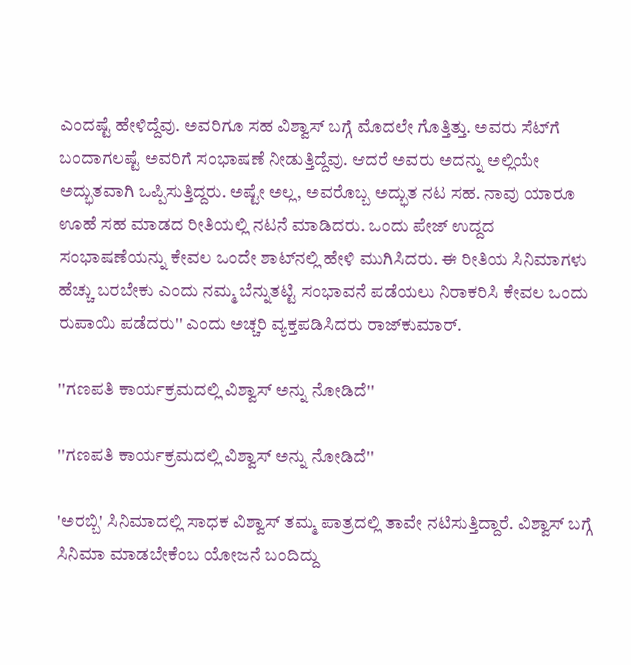ಎಂದಷ್ಟೆ ಹೇಳಿದ್ದೆವು. ಅವರಿಗೂ ಸಹ ವಿಶ್ವಾಸ್‌ ಬಗ್ಗೆ ಮೊದಲೇ ಗೊತ್ತಿತ್ತು. ಅವರು ಸೆಟ್‌ಗೆ ಬಂದಾಗಲಷ್ಟೆ ಅವರಿಗೆ ಸಂಭಾಷಣೆ ನೀಡುತ್ತಿದ್ದೆವು. ಆದರೆ ಅವರು ಅದನ್ನು ಅಲ್ಲಿಯೇ ಅದ್ಭುತವಾಗಿ ಒಪ್ಪಿಸುತ್ತಿದ್ದರು. ಅಷ್ಟೇ ಅಲ್ಲ, ಅವರೊಬ್ಬ ಅದ್ಭುತ ನಟ ಸಹ. ನಾವು ಯಾರೂ ಊಹೆ ಸಹ ಮಾಡದ ರೀತಿಯಲ್ಲಿ ನಟನೆ ಮಾಡಿದರು. ಒಂದು ಪೇಜ್ ಉದ್ದದ ಸಂಭಾಷಣೆಯನ್ನು ಕೇವಲ ಒಂದೇ ಶಾಟ್‌ನಲ್ಲಿ ಹೇಳಿ ಮುಗಿಸಿದರು. ಈ ರೀತಿಯ ಸಿನಿಮಾಗಳು ಹೆಚ್ಚು ಬರಬೇಕು ಎಂದು ನಮ್ಮ ಬೆನ್ನುತಟ್ಟಿ ಸಂಭಾವನೆ ಪಡೆಯಲು ನಿರಾಕರಿಸಿ ಕೇವಲ ಒಂದು ರುಪಾಯಿ ಪಡೆದರು'' ಎಂದು ಅಚ್ಚರಿ ವ್ಯಕ್ತಪಡಿಸಿದರು ರಾಜ್‌ಕುಮಾರ್.

''ಗಣಪತಿ ಕಾರ್ಯಕ್ರಮದಲ್ಲಿ ವಿಶ್ವಾಸ್ ಅನ್ನು ನೋಡಿದೆ''

''ಗಣಪತಿ ಕಾರ್ಯಕ್ರಮದಲ್ಲಿ ವಿಶ್ವಾಸ್ ಅನ್ನು ನೋಡಿದೆ''

'ಅರಬ್ಬಿ' ಸಿನಿಮಾದಲ್ಲಿ ಸಾಧಕ ವಿಶ್ವಾಸ್ ತಮ್ಮ ಪಾತ್ರದಲ್ಲಿ ತಾವೇ ನಟಿಸುತ್ತಿದ್ದಾರೆ. ವಿಶ್ವಾಸ್ ಬಗ್ಗೆ ಸಿನಿಮಾ ಮಾಡಬೇಕೆಂಬ ಯೋಜನೆ ಬಂದಿದ್ದು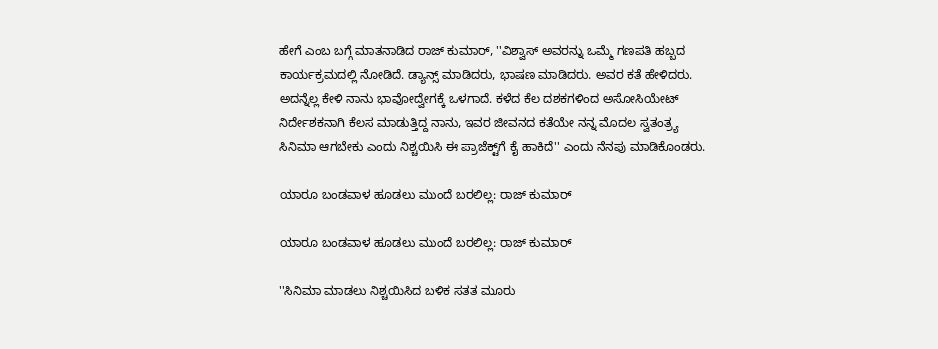ಹೇಗೆ ಎಂಬ ಬಗ್ಗೆ ಮಾತನಾಡಿದ ರಾಜ್‌ ಕುಮಾರ್, ''ವಿಶ್ವಾಸ್ ಅವರನ್ನು ಒಮ್ಮೆ ಗಣಪತಿ ಹಬ್ಬದ ಕಾರ್ಯಕ್ರಮದಲ್ಲಿ ನೋಡಿದೆ. ಡ್ಯಾನ್ಸ್ ಮಾಡಿದರು, ಭಾಷಣ ಮಾಡಿದರು. ಅವರ ಕತೆ ಹೇಳಿದರು. ಅದನ್ನೆಲ್ಲ ಕೇಳಿ ನಾನು ಭಾವೋದ್ವೇಗಕ್ಕೆ ಒಳಗಾದೆ. ಕಳೆದ ಕೆಲ ದಶಕಗಳಿಂದ ಅಸೋಸಿಯೇಟ್ ನಿರ್ದೇಶಕನಾಗಿ ಕೆಲಸ ಮಾಡುತ್ತಿದ್ದ ನಾನು, ಇವರ ಜೀವನದ ಕತೆಯೇ ನನ್ನ ಮೊದಲ ಸ್ವತಂತ್ರ್ಯ ಸಿನಿಮಾ ಆಗಬೇಕು ಎಂದು ನಿಶ್ಚಯಿಸಿ ಈ ಪ್ರಾಜೆಕ್ಟ್‌ಗೆ ಕೈ ಹಾಕಿದೆ'' ಎಂದು ನೆನಪು ಮಾಡಿಕೊಂಡರು.

ಯಾರೂ ಬಂಡವಾಳ ಹೂಡಲು ಮುಂದೆ ಬರಲಿಲ್ಲ: ರಾಜ್ ಕುಮಾರ್

ಯಾರೂ ಬಂಡವಾಳ ಹೂಡಲು ಮುಂದೆ ಬರಲಿಲ್ಲ: ರಾಜ್ ಕುಮಾರ್

''ಸಿನಿಮಾ ಮಾಡಲು ನಿಶ್ಚಯಿಸಿದ ಬಳಿಕ ಸತತ ಮೂರು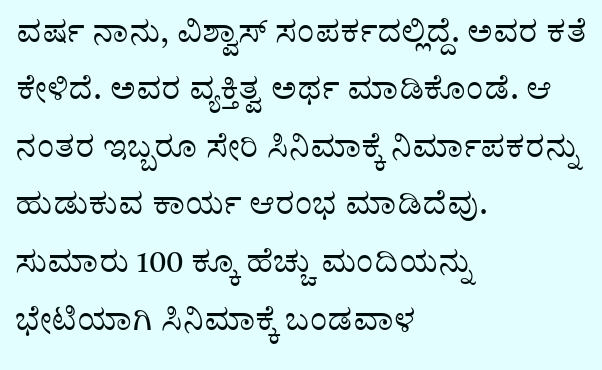ವರ್ಷ ನಾನು, ವಿಶ್ವಾಸ್‌ ಸಂಪರ್ಕದಲ್ಲಿದ್ದೆ. ಅವರ ಕತೆ ಕೇಳಿದೆ. ಅವರ ವ್ಯಕ್ತಿತ್ವ ಅರ್ಥ ಮಾಡಿಕೊಂಡೆ. ಆ ನಂತರ ಇಬ್ಬರೂ ಸೇರಿ ಸಿನಿಮಾಕ್ಕೆ ನಿರ್ಮಾಪಕರನ್ನು ಹುಡುಕುವ ಕಾರ್ಯ ಆರಂಭ ಮಾಡಿದೆವು. ಸುಮಾರು 100 ಕ್ಕೂ ಹೆಚ್ಚು ಮಂದಿಯನ್ನು ಭೇಟಿಯಾಗಿ ಸಿನಿಮಾಕ್ಕೆ ಬಂಡವಾಳ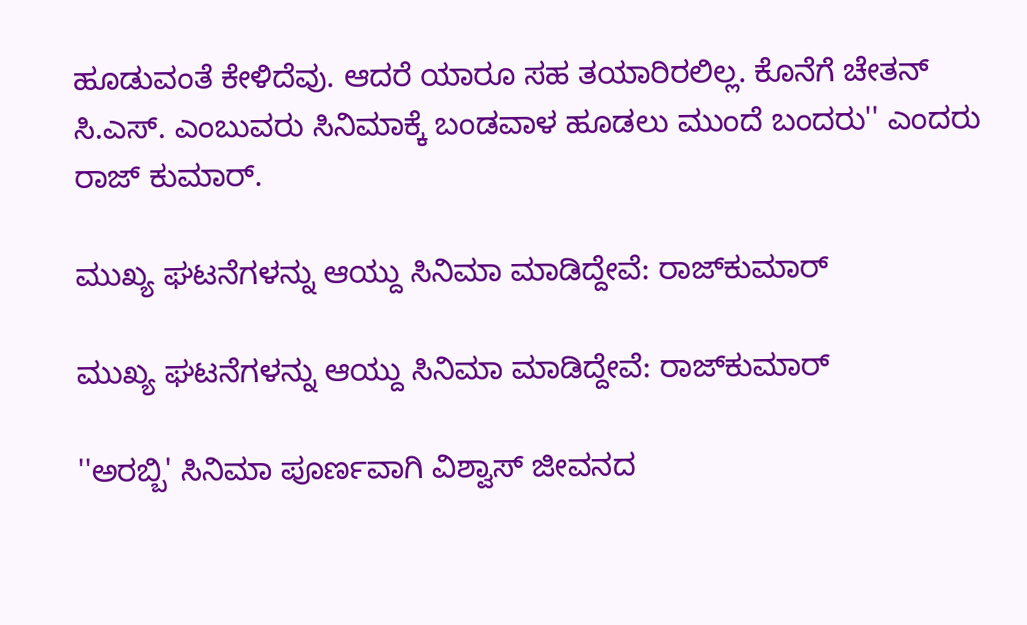ಹೂಡುವಂತೆ ಕೇಳಿದೆವು. ಆದರೆ ಯಾರೂ ಸಹ ತಯಾರಿರಲಿಲ್ಲ. ಕೊನೆಗೆ ಚೇತನ್ ಸಿ.ಎಸ್. ಎಂಬುವರು ಸಿನಿಮಾಕ್ಕೆ ಬಂಡವಾಳ ಹೂಡಲು ಮುಂದೆ ಬಂದರು'' ಎಂದರು ರಾಜ್‌ ಕುಮಾರ್.

ಮುಖ್ಯ ಘಟನೆಗಳನ್ನು ಆಯ್ದು ಸಿನಿಮಾ ಮಾಡಿದ್ದೇವೆ: ರಾಜ್‌ಕುಮಾರ್

ಮುಖ್ಯ ಘಟನೆಗಳನ್ನು ಆಯ್ದು ಸಿನಿಮಾ ಮಾಡಿದ್ದೇವೆ: ರಾಜ್‌ಕುಮಾರ್

''ಅರಬ್ಬಿ' ಸಿನಿಮಾ ಪೂರ್ಣವಾಗಿ ವಿಶ್ವಾಸ್ ಜೀವನದ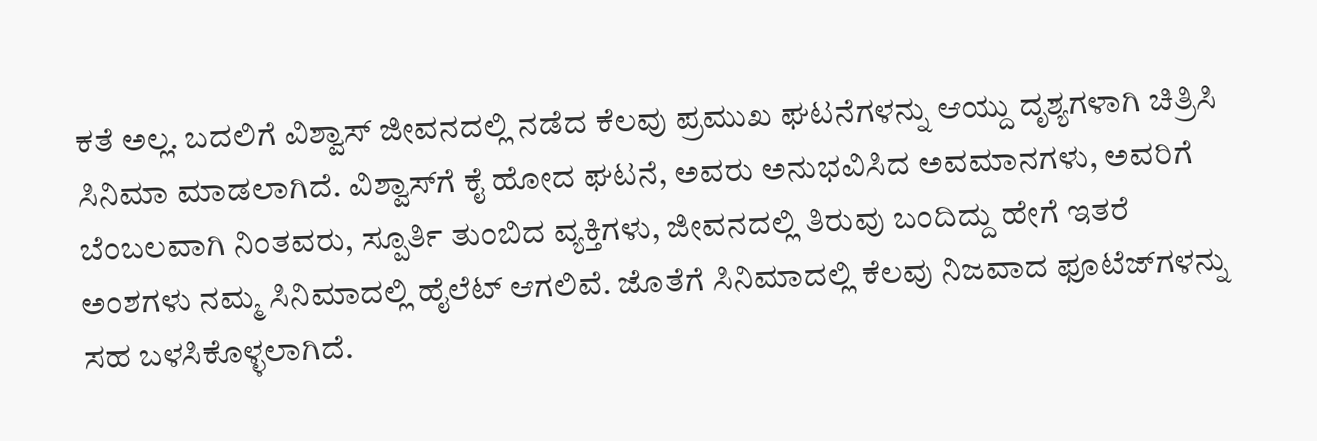ಕತೆ ಅಲ್ಲ. ಬದಲಿಗೆ ವಿಶ್ವಾಸ್ ಜೀವನದಲ್ಲಿ ನಡೆದ ಕೆಲವು ಪ್ರಮುಖ ಘಟನೆಗಳನ್ನು ಆಯ್ದು ದೃಶ್ಯಗಳಾಗಿ ಚಿತ್ರಿಸಿ ಸಿನಿಮಾ ಮಾಡಲಾಗಿದೆ. ವಿಶ್ವಾಸ್‌ಗೆ ಕೈ ಹೋದ ಘಟನೆ, ಅವರು ಅನುಭವಿಸಿದ ಅವಮಾನಗಳು, ಅವರಿಗೆ ಬೆಂಬಲವಾಗಿ ನಿಂತವರು, ಸ್ಪೂರ್ತಿ ತುಂಬಿದ ವ್ಯಕ್ತಿಗಳು, ಜೀವನದಲ್ಲಿ ತಿರುವು ಬಂದಿದ್ದು ಹೇಗೆ ಇತರೆ ಅಂಶಗಳು ನಮ್ಮ ಸಿನಿಮಾದಲ್ಲಿ ಹೈಲೆಟ್ ಆಗಲಿವೆ. ಜೊತೆಗೆ ಸಿನಿಮಾದಲ್ಲಿ ಕೆಲವು ನಿಜವಾದ ಫೂಟೆಜ್‌ಗಳನ್ನು ಸಹ ಬಳಸಿಕೊಳ್ಳಲಾಗಿದೆ.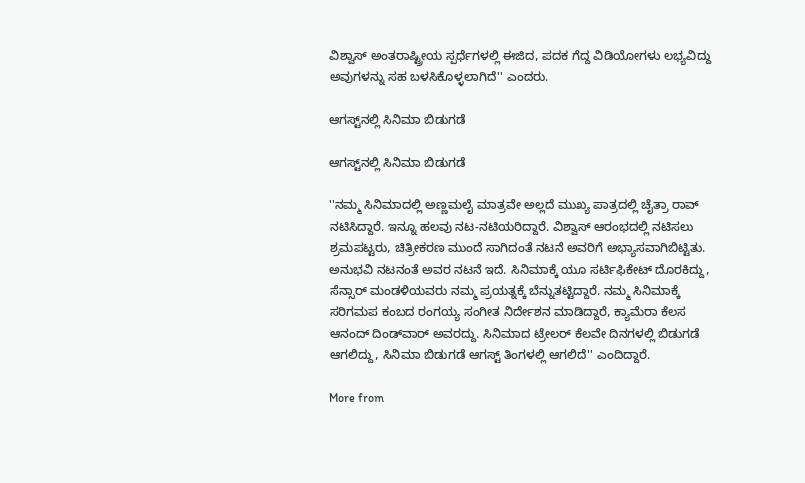ವಿಶ್ವಾಸ್‌ ಅಂತರಾಷ್ಟ್ರೀಯ ಸ್ಪರ್ಧೆಗಳಲ್ಲಿ ಈಜಿದ, ಪದಕ ಗೆದ್ದ ವಿಡಿಯೋಗಳು ಲಭ್ಯವಿದ್ದು ಅವುಗಳನ್ನು ಸಹ ಬಳಸಿಕೊಳ್ಳಲಾಗಿದೆ'' ಎಂದರು.

ಆಗಸ್ಟ್‌ನಲ್ಲಿ ಸಿನಿಮಾ ಬಿಡುಗಡೆ

ಆಗಸ್ಟ್‌ನಲ್ಲಿ ಸಿನಿಮಾ ಬಿಡುಗಡೆ

''ನಮ್ಮ ಸಿನಿಮಾದಲ್ಲಿ ಅಣ್ಣಮಲೈ ಮಾತ್ರವೇ ಅಲ್ಲದೆ ಮುಖ್ಯ ಪಾತ್ರದಲ್ಲಿ ಚೈತ್ರಾ ರಾವ್ ನಟಿಸಿದ್ದಾರೆ. ಇನ್ನೂ ಹಲವು ನಟ-ನಟಿಯರಿದ್ದಾರೆ. ವಿಶ್ವಾಸ್ ಆರಂಭದಲ್ಲಿ ನಟಿಸಲು ಶ್ರಮಪಟ್ಟರು, ಚಿತ್ರೀಕರಣ ಮುಂದೆ ಸಾಗಿದಂತೆ ನಟನೆ ಅವರಿಗೆ ಅಭ್ಯಾಸವಾಗಿಬಿಟ್ಟಿತು. ಅನುಭವಿ ನಟನಂತೆ ಅವರ ನಟನೆ ಇದೆ. ಸಿನಿಮಾಕ್ಕೆ ಯೂ ಸರ್ಟಿಫಿಕೇಟ್ ದೊರಕಿದ್ದು, ಸೆನ್ಸಾರ್‌ ಮಂಡಳಿಯವರು ನಮ್ಮ ಪ್ರಯತ್ನಕ್ಕೆ ಬೆನ್ನುತಟ್ಟಿದ್ದಾರೆ. ನಮ್ಮ ಸಿನಿಮಾಕ್ಕೆ ಸರಿಗಮಪ ಕಂಬದ ರಂಗಯ್ಯ ಸಂಗೀತ ನಿರ್ದೇಶನ ಮಾಡಿದ್ದಾರೆ, ಕ್ಯಾಮೆರಾ ಕೆಲಸ ಆನಂದ್ ದಿಂಡ್‌ವಾರ್ ಅವರದ್ದು. ಸಿನಿಮಾದ ಟ್ರೇಲರ್ ಕೆಲವೇ ದಿನಗಳಲ್ಲಿ ಬಿಡುಗಡೆ ಆಗಲಿದ್ದು, ಸಿನಿಮಾ ಬಿಡುಗಡೆ ಆಗಸ್ಟ್ ತಿಂಗಳಲ್ಲಿ ಆಗಲಿದೆ'' ಎಂದಿದ್ದಾರೆ.

More from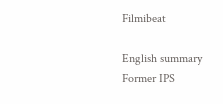Filmibeat

English summary
Former IPS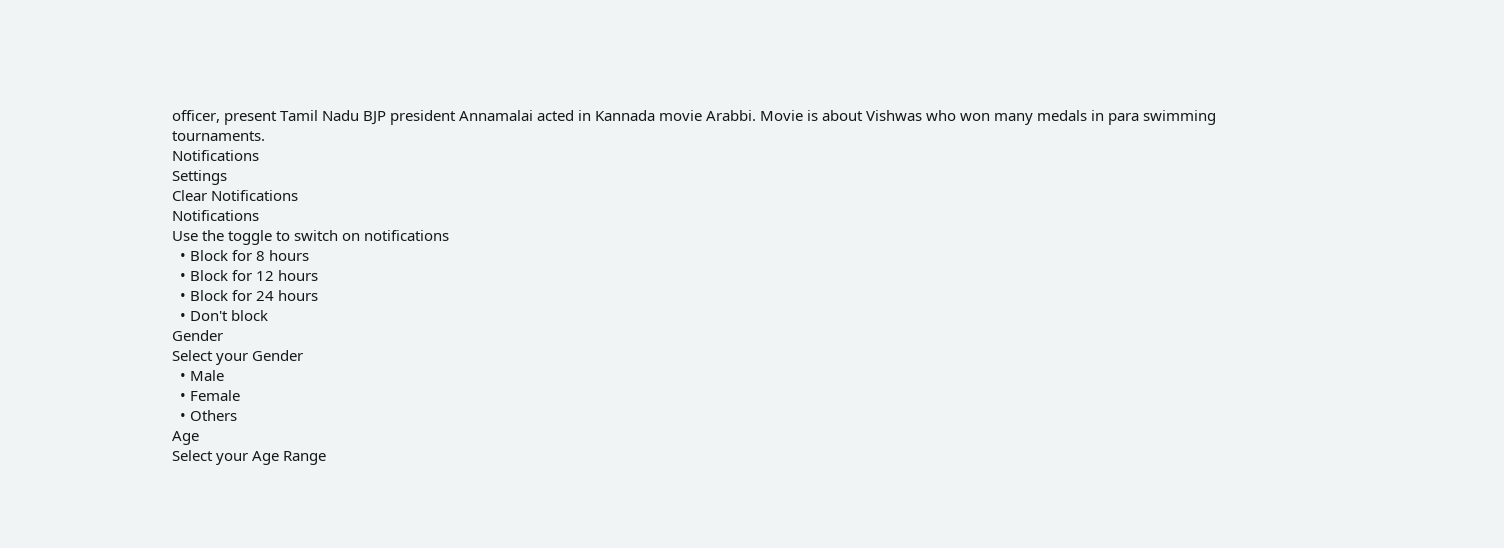officer, present Tamil Nadu BJP president Annamalai acted in Kannada movie Arabbi. Movie is about Vishwas who won many medals in para swimming tournaments.
Notifications
Settings
Clear Notifications
Notifications
Use the toggle to switch on notifications
  • Block for 8 hours
  • Block for 12 hours
  • Block for 24 hours
  • Don't block
Gender
Select your Gender
  • Male
  • Female
  • Others
Age
Select your Age Range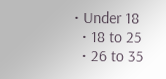• Under 18
  • 18 to 25
  • 26 to 35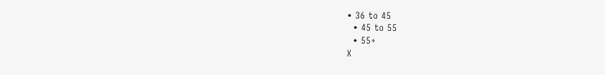• 36 to 45
  • 45 to 55
  • 55+
X